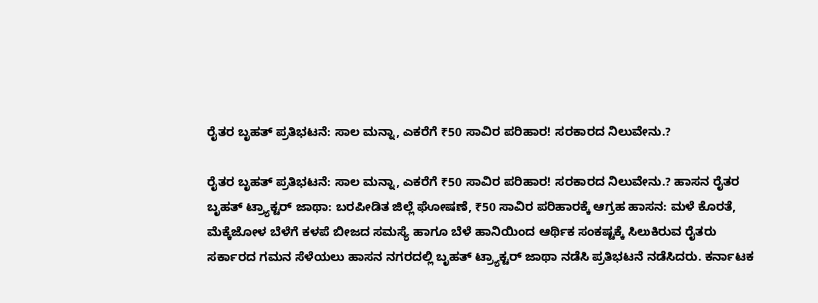ರೈತರ ಬೃಹತ್ ಪ್ರತಿಭಟನೆ: ಸಾಲ ಮನ್ನಾ, ಎಕರೆಗೆ ₹50 ಸಾವಿರ ಪರಿಹಾರ! ಸರಕಾರದ ನಿಲುವೇನು.?

ರೈತರ ಬೃಹತ್ ಪ್ರತಿಭಟನೆ: ಸಾಲ ಮನ್ನಾ, ಎಕರೆಗೆ ₹50 ಸಾವಿರ ಪರಿಹಾರ! ಸರಕಾರದ ನಿಲುವೇನು.? ಹಾಸನ ರೈತರ ಬೃಹತ್ ಟ್ರ್ಯಾಕ್ಟರ್ ಜಾಥಾ: ಬರಪೀಡಿತ ಜಿಲ್ಲೆ ಘೋಷಣೆ, ₹50 ಸಾವಿರ ಪರಿಹಾರಕ್ಕೆ ಆಗ್ರಹ ಹಾಸನ: ಮಳೆ ಕೊರತೆ, ಮೆಕ್ಕೆಜೋಳ ಬೆಳೆಗೆ ಕಳಪೆ ಬೀಜದ ಸಮಸ್ಯೆ ಹಾಗೂ ಬೆಳೆ ಹಾನಿಯಿಂದ ಆರ್ಥಿಕ ಸಂಕಷ್ಟಕ್ಕೆ ಸಿಲುಕಿರುವ ರೈತರು ಸರ್ಕಾರದ ಗಮನ ಸೆಳೆಯಲು ಹಾಸನ ನಗರದಲ್ಲಿ ಬೃಹತ್ ಟ್ರ್ಯಾಕ್ಟರ್ ಜಾಥಾ ನಡೆಸಿ ಪ್ರತಿಭಟನೆ ನಡೆಸಿದರು. ಕರ್ನಾಟಕ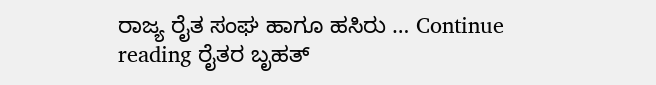ರಾಜ್ಯ ರೈತ ಸಂಘ ಹಾಗೂ ಹಸಿರು … Continue reading ರೈತರ ಬೃಹತ್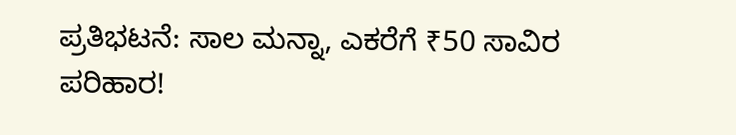ಪ್ರತಿಭಟನೆ: ಸಾಲ ಮನ್ನಾ, ಎಕರೆಗೆ ₹50 ಸಾವಿರ ಪರಿಹಾರ!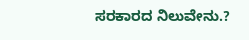ಸರಕಾರದ ನಿಲುವೇನು.?